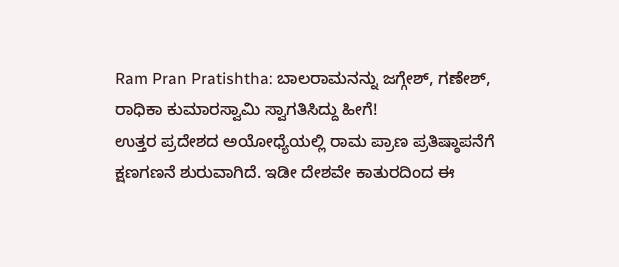Ram Pran Pratishtha: ಬಾಲರಾಮನನ್ನು ಜಗ್ಗೇಶ್, ಗಣೇಶ್, ರಾಧಿಕಾ ಕುಮಾರಸ್ವಾಮಿ ಸ್ವಾಗತಿಸಿದ್ದು ಹೀಗೆ!
ಉತ್ತರ ಪ್ರದೇಶದ ಅಯೋಧ್ಯೆಯಲ್ಲಿ ರಾಮ ಪ್ರಾಣ ಪ್ರತಿಷ್ಠಾಪನೆಗೆ ಕ್ಷಣಗಣನೆ ಶುರುವಾಗಿದೆ. ಇಡೀ ದೇಶವೇ ಕಾತುರದಿಂದ ಈ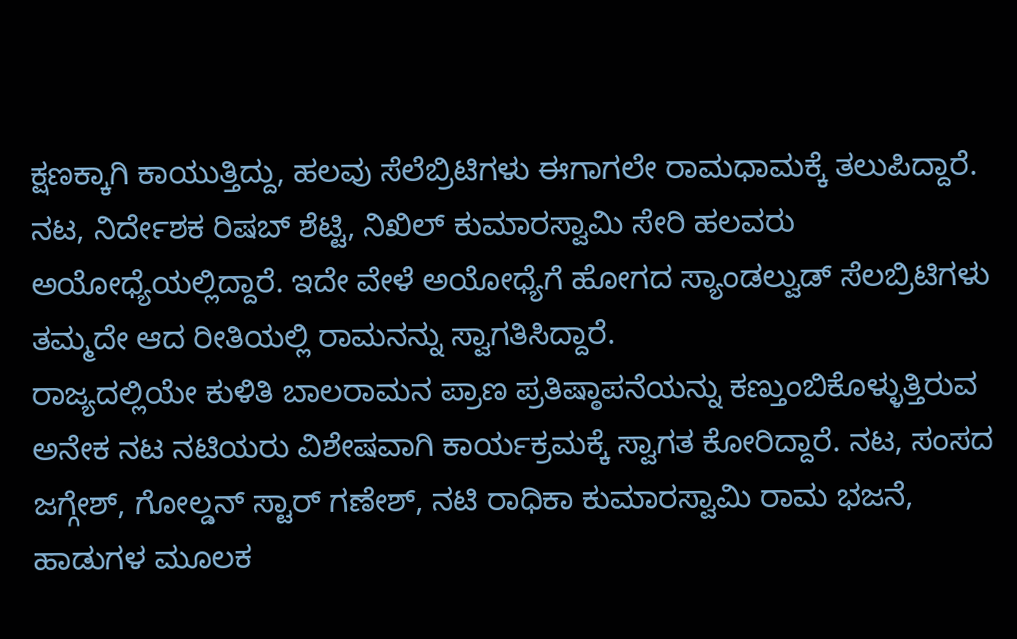ಕ್ಷಣಕ್ಕಾಗಿ ಕಾಯುತ್ತಿದ್ದು, ಹಲವು ಸೆಲೆಬ್ರಿಟಿಗಳು ಈಗಾಗಲೇ ರಾಮಧಾಮಕ್ಕೆ ತಲುಪಿದ್ದಾರೆ. ನಟ, ನಿರ್ದೇಶಕ ರಿಷಬ್ ಶೆಟ್ಟಿ, ನಿಖಿಲ್ ಕುಮಾರಸ್ವಾಮಿ ಸೇರಿ ಹಲವರು ಅಯೋಧ್ಯೆಯಲ್ಲಿದ್ದಾರೆ. ಇದೇ ವೇಳೆ ಅಯೋಧ್ಯೆಗೆ ಹೋಗದ ಸ್ಯಾಂಡಲ್ವುಡ್ ಸೆಲಬ್ರಿಟಿಗಳು ತಮ್ಮದೇ ಆದ ರೀತಿಯಲ್ಲಿ ರಾಮನನ್ನು ಸ್ವಾಗತಿಸಿದ್ದಾರೆ.
ರಾಜ್ಯದಲ್ಲಿಯೇ ಕುಳಿತಿ ಬಾಲರಾಮನ ಪ್ರಾಣ ಪ್ರತಿಷ್ಠಾಪನೆಯನ್ನು ಕಣ್ತುಂಬಿಕೊಳ್ಳುತ್ತಿರುವ ಅನೇಕ ನಟ ನಟಿಯರು ವಿಶೇಷವಾಗಿ ಕಾರ್ಯಕ್ರಮಕ್ಕೆ ಸ್ವಾಗತ ಕೋರಿದ್ದಾರೆ. ನಟ, ಸಂಸದ ಜಗ್ಗೇಶ್, ಗೋಲ್ಡನ್ ಸ್ಟಾರ್ ಗಣೇಶ್, ನಟಿ ರಾಧಿಕಾ ಕುಮಾರಸ್ವಾಮಿ ರಾಮ ಭಜನೆ, ಹಾಡುಗಳ ಮೂಲಕ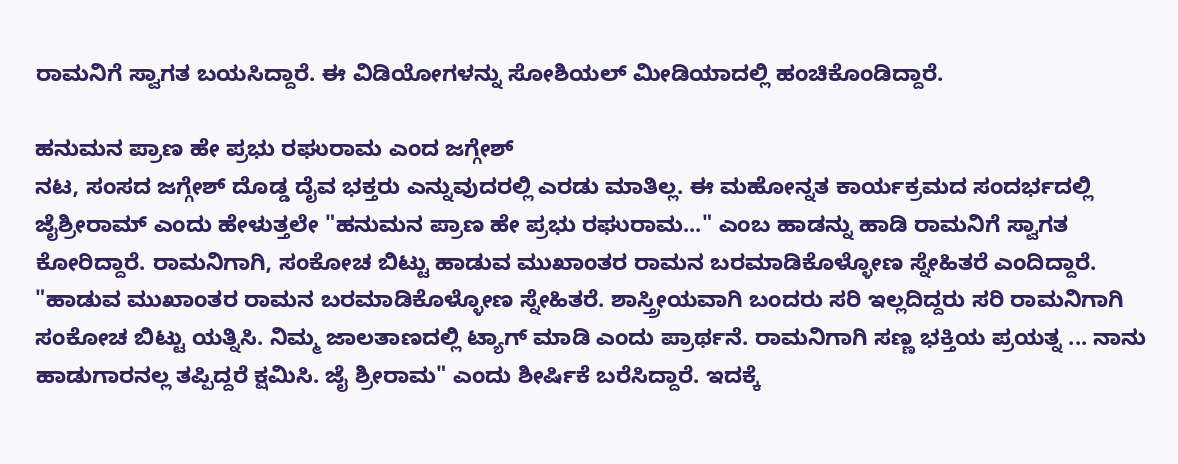ರಾಮನಿಗೆ ಸ್ವಾಗತ ಬಯಸಿದ್ದಾರೆ. ಈ ವಿಡಿಯೋಗಳನ್ನು ಸೋಶಿಯಲ್ ಮೀಡಿಯಾದಲ್ಲಿ ಹಂಚಿಕೊಂಡಿದ್ದಾರೆ.

ಹನುಮನ ಪ್ರಾಣ ಹೇ ಪ್ರಭು ರಘುರಾಮ ಎಂದ ಜಗ್ಗೇಶ್
ನಟ, ಸಂಸದ ಜಗ್ಗೇಶ್ ದೊಡ್ಡ ದೈವ ಭಕ್ತರು ಎನ್ನುವುದರಲ್ಲಿ ಎರಡು ಮಾತಿಲ್ಲ. ಈ ಮಹೋನ್ನತ ಕಾರ್ಯಕ್ರಮದ ಸಂದರ್ಭದಲ್ಲಿ ಜೈಶ್ರೀರಾಮ್ ಎಂದು ಹೇಳುತ್ತಲೇ "ಹನುಮನ ಪ್ರಾಣ ಹೇ ಪ್ರಭು ರಘುರಾಮ..." ಎಂಬ ಹಾಡನ್ನು ಹಾಡಿ ರಾಮನಿಗೆ ಸ್ವಾಗತ ಕೋರಿದ್ದಾರೆ. ರಾಮನಿಗಾಗಿ, ಸಂಕೋಚ ಬಿಟ್ಟು ಹಾಡುವ ಮುಖಾಂತರ ರಾಮನ ಬರಮಾಡಿಕೊಳ್ಳೋಣ ಸ್ನೇಹಿತರೆ ಎಂದಿದ್ದಾರೆ.
"ಹಾಡುವ ಮುಖಾಂತರ ರಾಮನ ಬರಮಾಡಿಕೊಳ್ಳೋಣ ಸ್ನೇಹಿತರೆ. ಶಾಸ್ತ್ರೀಯವಾಗಿ ಬಂದರು ಸರಿ ಇಲ್ಲದಿದ್ದರು ಸರಿ ರಾಮನಿಗಾಗಿ
ಸಂಕೋಚ ಬಿಟ್ಟು ಯತ್ನಿಸಿ. ನಿಮ್ಮ ಜಾಲತಾಣದಲ್ಲಿ ಟ್ಯಾಗ್ ಮಾಡಿ ಎಂದು ಪ್ರಾರ್ಥನೆ. ರಾಮನಿಗಾಗಿ ಸಣ್ಣ ಭಕ್ತಿಯ ಪ್ರಯತ್ನ ... ನಾನು ಹಾಡುಗಾರನಲ್ಲ ತಪ್ಪಿದ್ದರೆ ಕ್ಷಮಿಸಿ. ಜೈ ಶ್ರೀರಾಮ" ಎಂದು ಶೀರ್ಷಿಕೆ ಬರೆಸಿದ್ದಾರೆ. ಇದಕ್ಕೆ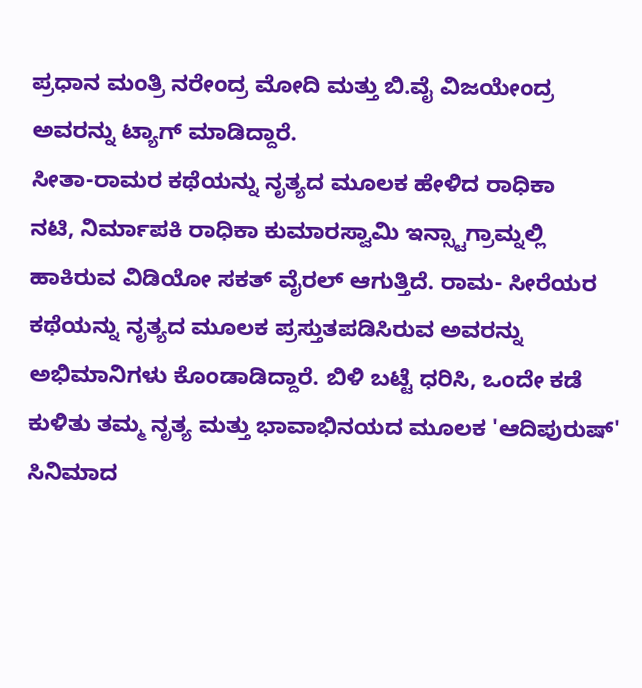ಪ್ರಧಾನ ಮಂತ್ರಿ ನರೇಂದ್ರ ಮೋದಿ ಮತ್ತು ಬಿ.ವೈ ವಿಜಯೇಂದ್ರ ಅವರನ್ನು ಟ್ಯಾಗ್ ಮಾಡಿದ್ದಾರೆ.
ಸೀತಾ-ರಾಮರ ಕಥೆಯನ್ನು ನೃತ್ಯದ ಮೂಲಕ ಹೇಳಿದ ರಾಧಿಕಾ
ನಟಿ, ನಿರ್ಮಾಪಕಿ ರಾಧಿಕಾ ಕುಮಾರಸ್ವಾಮಿ ಇನ್ಸ್ಟಾಗ್ರಾಮ್ನಲ್ಲಿ ಹಾಕಿರುವ ವಿಡಿಯೋ ಸಕತ್ ವೈರಲ್ ಆಗುತ್ತಿದೆ. ರಾಮ- ಸೀರೆಯರ ಕಥೆಯನ್ನು ನೃತ್ಯದ ಮೂಲಕ ಪ್ರಸ್ತುತಪಡಿಸಿರುವ ಅವರನ್ನು ಅಭಿಮಾನಿಗಳು ಕೊಂಡಾಡಿದ್ದಾರೆ. ಬಿಳಿ ಬಟ್ಟೆ ಧರಿಸಿ, ಒಂದೇ ಕಡೆ ಕುಳಿತು ತಮ್ಮ ನೃತ್ಯ ಮತ್ತು ಭಾವಾಭಿನಯದ ಮೂಲಕ 'ಆದಿಪುರುಷ್' ಸಿನಿಮಾದ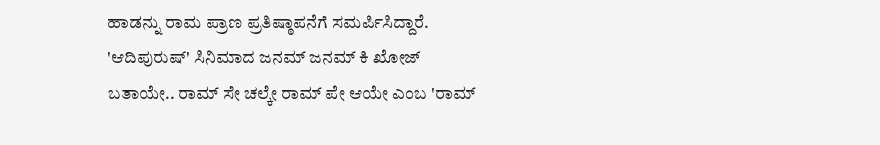ಹಾಡನ್ನು ರಾಮ ಪ್ರಾಣ ಪ್ರತಿಷ್ಠಾಪನೆಗೆ ಸಮರ್ಪಿಸಿದ್ದಾರೆ.
'ಆದಿಪುರುಷ್' ಸಿನಿಮಾದ ಜನಮ್ ಜನಮ್ ಕಿ ಖೋಜ್ ಬತಾಯೇ.. ರಾಮ್ ಸೇ ಚಲ್ಕೇ ರಾಮ್ ಪೇ ಆಯೇ ಎಂಬ 'ರಾಮ್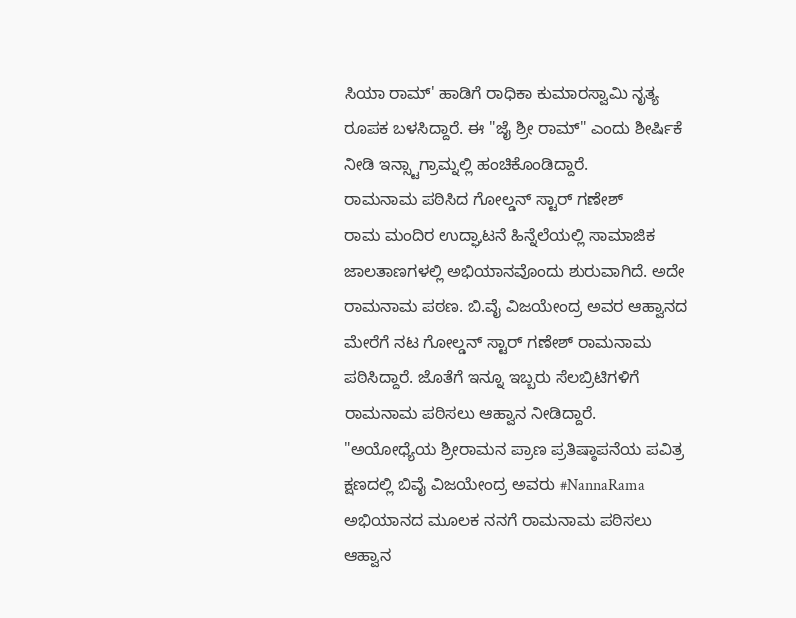ಸಿಯಾ ರಾಮ್' ಹಾಡಿಗೆ ರಾಧಿಕಾ ಕುಮಾರಸ್ವಾಮಿ ನೃತ್ಯ ರೂಪಕ ಬಳಸಿದ್ದಾರೆ. ಈ "ಜೈ ಶ್ರೀ ರಾಮ್" ಎಂದು ಶೀರ್ಷಿಕೆ ನೀಡಿ ಇನ್ಸ್ಟಾಗ್ರಾಮ್ನಲ್ಲಿ ಹಂಚಿಕೊಂಡಿದ್ದಾರೆ.
ರಾಮನಾಮ ಪಠಿಸಿದ ಗೋಲ್ಡನ್ ಸ್ಟಾರ್ ಗಣೇಶ್
ರಾಮ ಮಂದಿರ ಉದ್ಘಾಟನೆ ಹಿನ್ನೆಲೆಯಲ್ಲಿ ಸಾಮಾಜಿಕ ಜಾಲತಾಣಗಳಲ್ಲಿ ಅಭಿಯಾನವೊಂದು ಶುರುವಾಗಿದೆ. ಅದೇ ರಾಮನಾಮ ಪಠಣ. ಬಿ.ವೈ ವಿಜಯೇಂದ್ರ ಅವರ ಆಹ್ವಾನದ ಮೇರೆಗೆ ನಟ ಗೋಲ್ಡನ್ ಸ್ಟಾರ್ ಗಣೇಶ್ ರಾಮನಾಮ ಪಠಿಸಿದ್ದಾರೆ. ಜೊತೆಗೆ ಇನ್ನೂ ಇಬ್ಬರು ಸೆಲಬ್ರಿಟಿಗಳಿಗೆ ರಾಮನಾಮ ಪಠಿಸಲು ಆಹ್ವಾನ ನೀಡಿದ್ದಾರೆ.
"ಅಯೋಧ್ಯೆಯ ಶ್ರೀರಾಮನ ಪ್ರಾಣ ಪ್ರತಿಷ್ಠಾಪನೆಯ ಪವಿತ್ರ ಕ್ಷಣದಲ್ಲಿ ಬಿವೈ ವಿಜಯೇಂದ್ರ ಅವರು #NannaRama ಅಭಿಯಾನದ ಮೂಲಕ ನನಗೆ ರಾಮನಾಮ ಪಠಿಸಲು ಆಹ್ವಾನ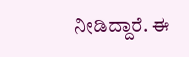ನೀಡಿದ್ದಾರೆ. ಈ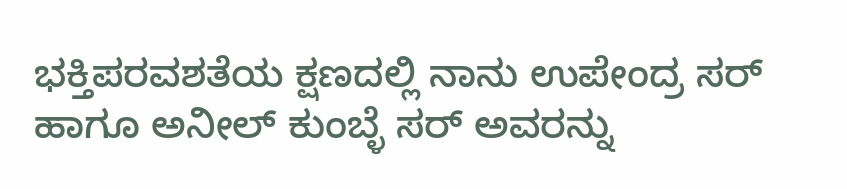ಭಕ್ತಿಪರವಶತೆಯ ಕ್ಷಣದಲ್ಲಿ ನಾನು ಉಪೇಂದ್ರ ಸರ್ ಹಾಗೂ ಅನೀಲ್ ಕುಂಬ್ಳೆ ಸರ್ ಅವರನ್ನು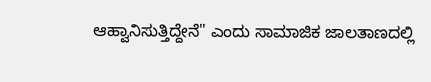ಆಹ್ವಾನಿಸುತ್ತಿದ್ದೇನೆ" ಎಂದು ಸಾಮಾಜಿಕ ಜಾಲತಾಣದಲ್ಲಿ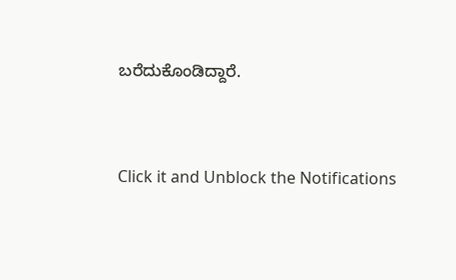ಬರೆದುಕೊಂಡಿದ್ದಾರೆ.


Click it and Unblock the Notifications